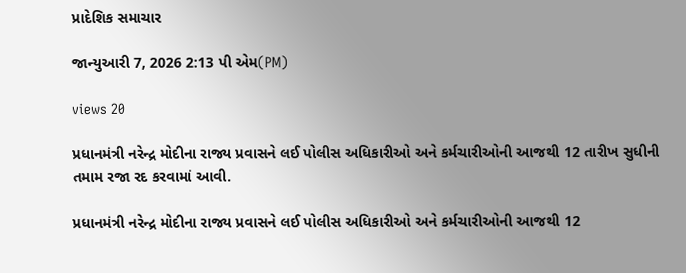પ્રાદેશિક સમાચાર

જાન્યુઆરી 7, 2026 2:13 પી એમ(PM)

views 20

પ્રધાનમંત્રી નરેન્દ્ર મોદીના રાજ્ય પ્રવાસને લઈ પોલીસ અધિકારીઓ અને કર્મચારીઓની આજથી 12 તારીખ સુધીની તમામ રજા રદ કરવામાં આવી.

પ્રધાનમંત્રી નરેન્દ્ર મોદીના રાજ્ય પ્રવાસને લઈ પોલીસ અધિકારીઓ અને કર્મચારીઓની આજથી 12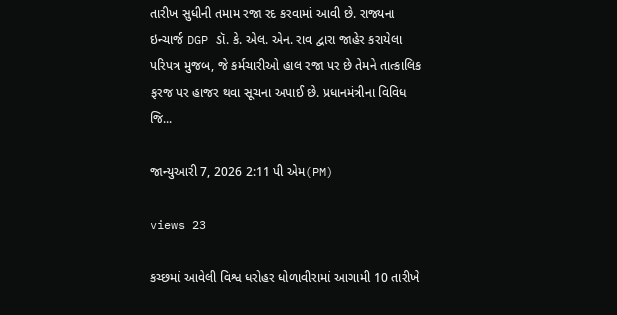તારીખ સુધીની તમામ રજા રદ કરવામાં આવી છે. રાજ્યના ઇન્ચાર્જ DGP ડૉ. કે. એલ. એન. રાવ દ્વારા જાહેર કરાયેલા પરિપત્ર મુજબ, જે કર્મચારીઓ હાલ રજા પર છે તેમને તાત્કાલિક ફરજ પર હાજર થવા સૂચના અપાઈ છે. પ્રધાનમંત્રીના વિવિધ જિ...

જાન્યુઆરી 7, 2026 2:11 પી એમ(PM)

views 23

કચ્છમાં આવેલી વિશ્વ ધરોહર ધોળાવીરામાં આગામી 10 તારીખે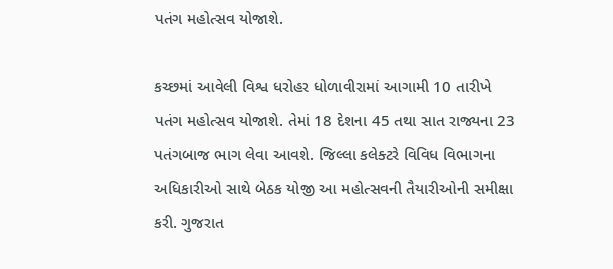પતંગ મહોત્સવ યોજાશે.

કચ્છમાં આવેલી વિશ્વ ધરોહર ધોળાવીરામાં આગામી 10 તારીખે પતંગ મહોત્સવ યોજાશે. તેમાં 18 દેશના 45 તથા સાત રાજ્યના 23 પતંગબાજ ભાગ લેવા આવશે. જિલ્લા કલેક્ટરે વિવિધ વિભાગના અધિકારીઓ સાથે બેઠક યોજી આ મહોત્સવની તૈયારીઓની સમીક્ષા કરી. ગુજરાત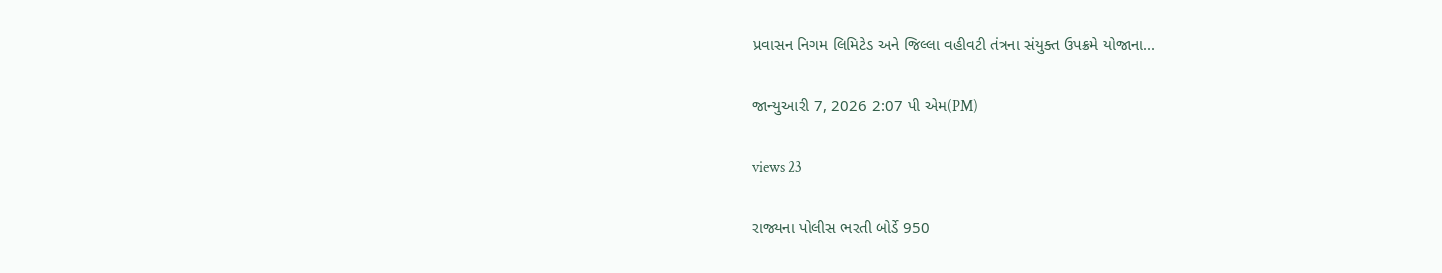પ્રવાસન નિગમ લિમિટેડ અને જિલ્લા વહીવટી તંત્રના સંયુક્ત ઉપક્રમે યોજાના...

જાન્યુઆરી 7, 2026 2:07 પી એમ(PM)

views 23

રાજ્યના પોલીસ ભરતી બોર્ડે 950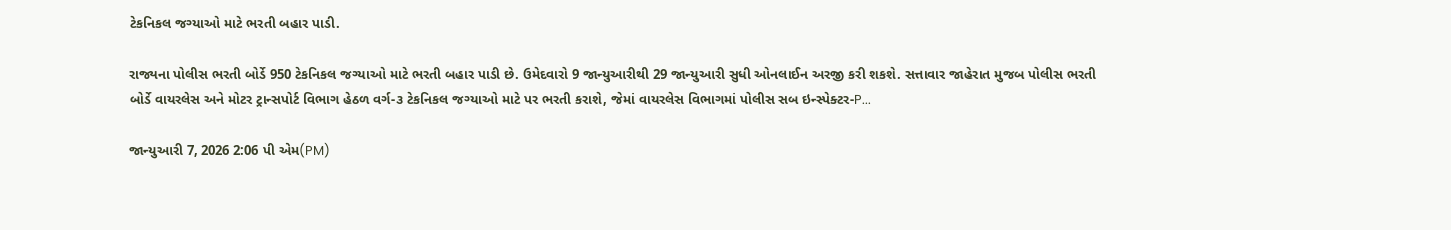ટેકનિકલ જગ્યાઓ માટે ભરતી બહાર પાડી.

રાજ્યના પોલીસ ભરતી બોર્ડે 950 ટેકનિકલ જગ્યાઓ માટે ભરતી બહાર પાડી છે. ઉમેદવારો 9 જાન્યુઆરીથી 29 જાન્યુઆરી સુધી ઓનલાઈન અરજી કરી શકશે. સત્તાવાર જાહેરાત મુજબ પોલીસ ભરતી બોર્ડે વાયરલેસ અને મોટર ટ્રાન્સપોર્ટ વિભાગ હેઠળ વર્ગ-૩ ટેકનિકલ જગ્યાઓ માટે પર ભરતી કરાશે, જેમાં વાયરલેસ વિભાગમાં પોલીસ સબ ઇન્સ્પેક્ટર-P...

જાન્યુઆરી 7, 2026 2:06 પી એમ(PM)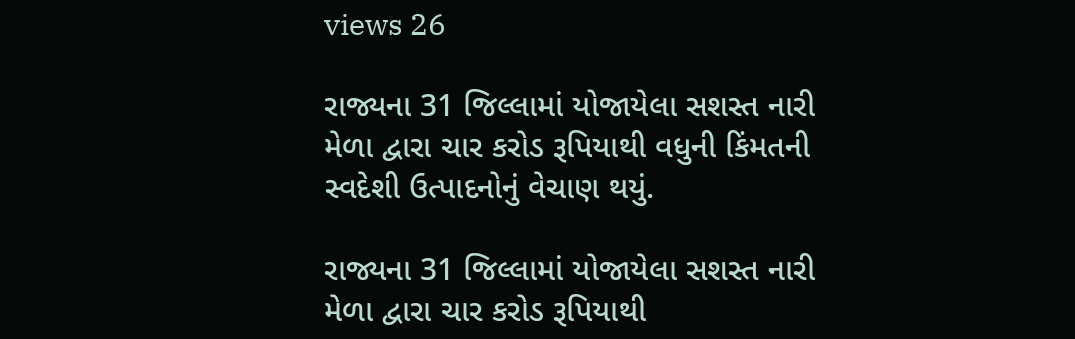views 26

રાજ્યના 31 જિલ્લામાં યોજાયેલા સશસ્ત નારી મેળા દ્વારા ચાર કરોડ રૂપિયાથી વધુની કિંમતની સ્વદેશી ઉત્પાદનોનું વેચાણ થયું.

રાજ્યના 31 જિલ્લામાં યોજાયેલા સશસ્ત નારી મેળા દ્વારા ચાર કરોડ રૂપિયાથી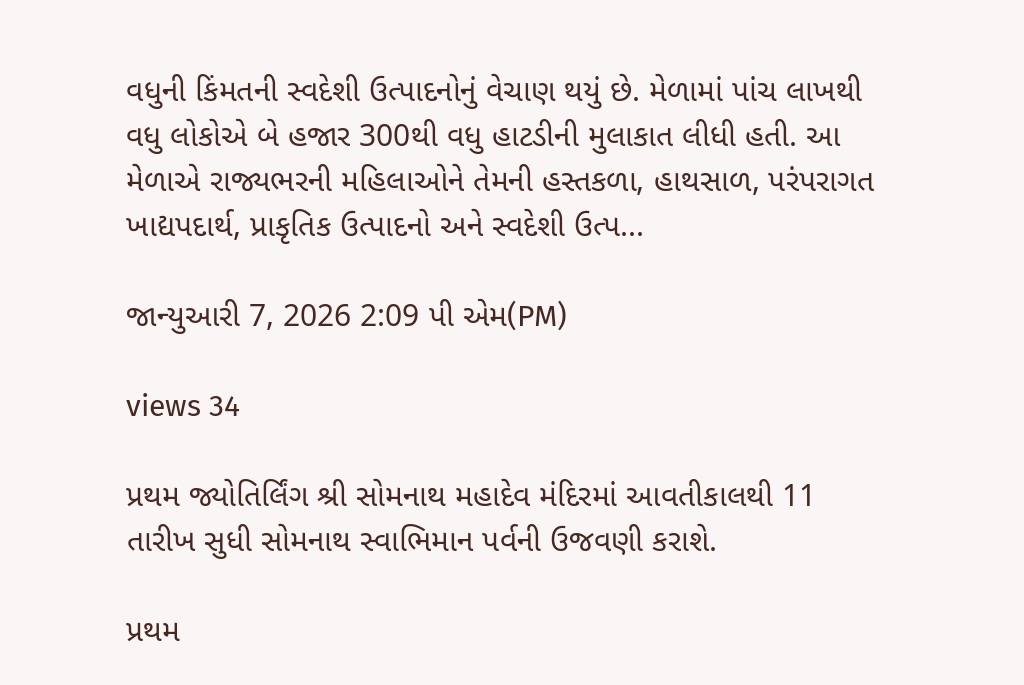વધુની કિંમતની સ્વદેશી ઉત્પાદનોનું વેચાણ થયું છે. મેળામાં પાંચ લાખથી વધુ લોકોએ બે હજાર 300થી વધુ હાટડીની મુલાકાત લીધી હતી. આ મેળાએ રાજ્યભરની મહિલાઓને તેમની હસ્તકળા, હાથસાળ, પરંપરાગત ખાદ્યપદાર્થ, પ્રાકૃતિક ઉત્પાદનો અને સ્વદેશી ઉત્પ...

જાન્યુઆરી 7, 2026 2:09 પી એમ(PM)

views 34

પ્રથમ જ્યોતિર્લિંગ શ્રી સોમનાથ મહાદેવ મંદિરમાં આવતીકાલથી 11 તારીખ સુધી સોમનાથ સ્વાભિમાન પર્વની ઉજવણી કરાશે.

પ્રથમ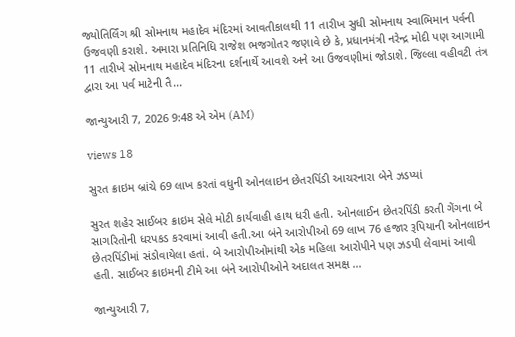જ્યોતિર્લિંગ શ્રી સોમનાથ મહાદેવ મંદિરમાં આવતીકાલથી 11 તારીખ સુધી સોમનાથ સ્વાભિમાન પર્વની ઉજવણી કરાશે. અમારા પ્રતિનિધિ રાજેશ ભજગોતર જણાવે છે કે, પ્રધાનમંત્રી નરેન્દ્ર મોદી પણ આગામી 11 તારીખે સોમનાથ મહાદેવ મંદિરના દર્શનાર્થે આવશે અને આ ઉજવણીમાં જોડાશે. જિલ્લા વહીવટી તંત્ર દ્વારા આ પર્વ માટેની તૈ...

જાન્યુઆરી 7, 2026 9:48 એ એમ (AM)

views 18

સુરત ક્રાઇમ બ્રાંચે 69 લાખ કરતાં વધુની ઓનલાઇન છેતરપિંડી આચરનારા બેને ઝડપ્યાં

સુરત શહેર સાઈબર ક્રાઇમ સેલે મોટી કાર્યવાહી હાથ ધરી હતી. ઓનલાઈન છેતરપિંડી કરતી ગેંગના બે સાગરિતોની ધરપકડ કરવામાં આવી હતી.આ બંને આરોપીઓ 69 લાખ 76 હજાર રૂપિયાની ઓનલાઇન છેતરપિંડીમાં સંડોવાયેલા હતાં. બે આરોપીઓમાંથી એક મહિલા આરોપીને પણ ઝડપી લેવામાં આવી હતી. સાઈબર ક્રાઇમની ટીમે આ બંને આરોપીઓને અદાલત સમક્ષ ...

જાન્યુઆરી 7,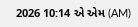2026 10:14 એ એમ (AM)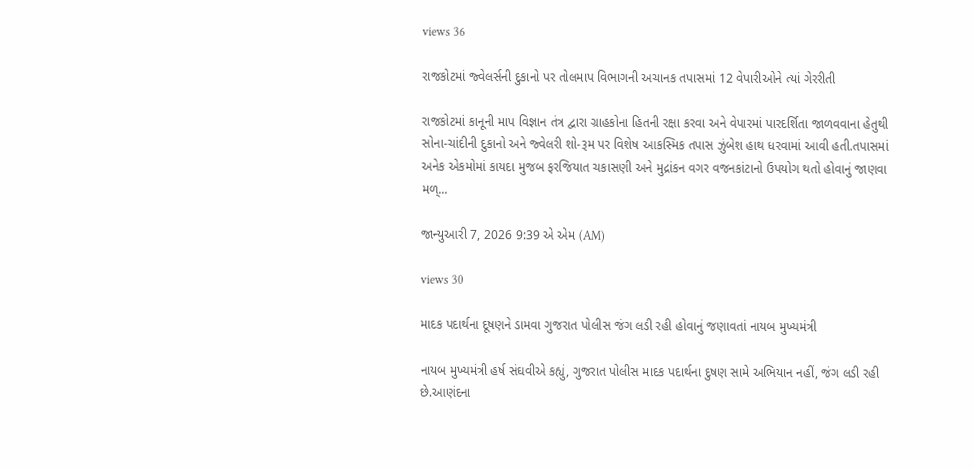views 36

રાજકોટમાં જ્વેલર્સની દુકાનો પર તોલમાપ વિભાગની અચાનક તપાસમાં 12 વેપારીઓને ત્યાં ગેરરીતી

રાજકોટમાં કાનૂની માપ વિજ્ઞાન તંત્ર દ્વારા ગ્રાહકોના હિતની રક્ષા કરવા અને વેપારમાં પારદર્શિતા જાળવવાના હેતુથી સોના-ચાંદીની દુકાનો અને જ્વેલરી શો-રૂમ પર વિશેષ આકસ્મિક તપાસ ઝુંબેશ હાથ ધરવામાં આવી હતી.તપાસમાં અનેક એકમોમાં કાયદા મુજબ ફરજિયાત ચકાસણી અને મુદ્રાંકન વગર વજનકાંટાનો ઉપયોગ થતો હોવાનું જાણવા મળ્...

જાન્યુઆરી 7, 2026 9:39 એ એમ (AM)

views 30

માદક પદાર્થના દૂષણને ડામવા ગુજરાત પોલીસ જંગ લડી રહી હોવાનું જણાવતાં નાયબ મુખ્યમંત્રી

નાયબ મુખ્યમંત્રી હર્ષ સંઘવીએ કહ્યું, ગુજરાત પોલીસ માદક પદાર્થના દુષણ સામે અભિયાન નહીં, જંગ લડી રહી છે.આણંદના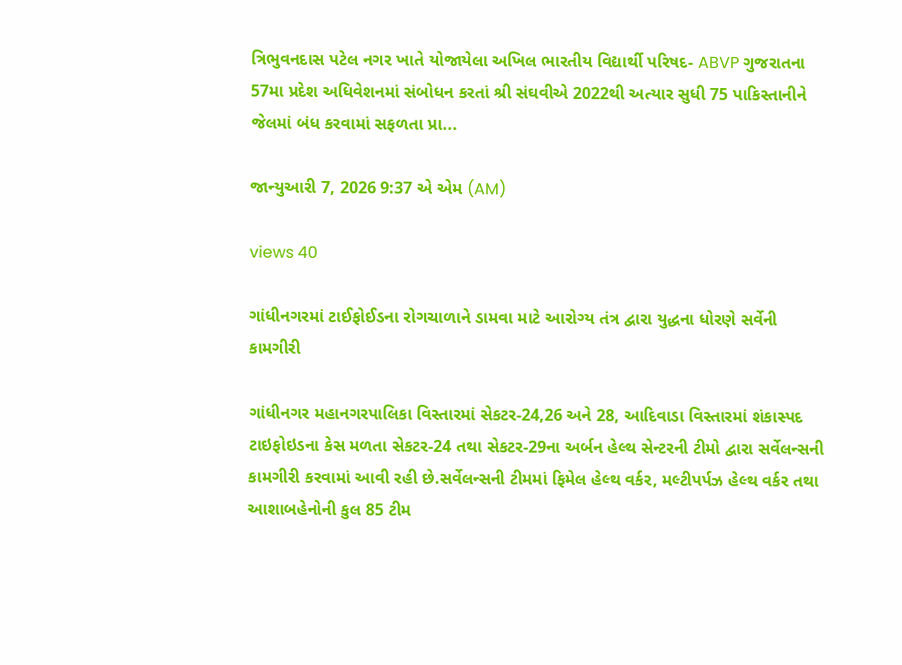ત્રિભુવનદાસ પટેલ નગર ખાતે યોજાયેલા અખિલ ભારતીય વિદ્યાર્થી પરિષદ- ABVP ગુજરાતના 57મા પ્રદેશ અધિવેશનમાં સંબોધન કરતાં શ્રી સંઘવીએ 2022થી અત્યાર સુધી 75 પાકિસ્તાનીને જેલમાં બંધ કરવામાં સફળતા પ્રા...

જાન્યુઆરી 7, 2026 9:37 એ એમ (AM)

views 40

ગાંધીનગરમાં ટાઈફોઈડના રોગચાળાને ડામવા માટે આરોગ્ય તંત્ર દ્વારા યુદ્ધના ધોરણે સર્વેની કામગીરી

ગાંધીનગર મહાનગરપાલિકા વિસ્તારમાં સેકટર-24,26 અને 28, આદિવાડા વિસ્તારમાં શંકાસ્પદ ટાઇફોઇડના કેસ મળતા સેકટર-24 તથા સેકટર-29ના અર્બન હેલ્થ સેન્ટરની ટીમો દ્વારા સર્વેલન્સની કામગીરી કરવામાં આવી રહી છે.સર્વેલન્સની ટીમમાં ફિમેલ હેલ્થ વર્કર, મલ્ટીપર્પઝ હેલ્થ વર્કર તથા આશાબહેનોની કુલ 85 ટીમ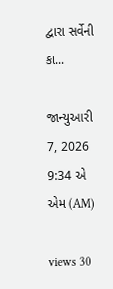દ્વારા સર્વેની કા...

જાન્યુઆરી 7, 2026 9:34 એ એમ (AM)

views 30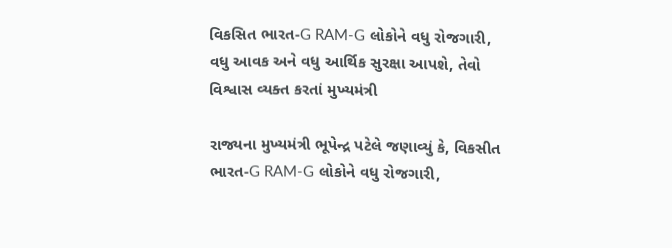વિકસિત ભારત-G RAM-G લોકોને વધુ રોજગારી, વધુ આવક અને વધુ આર્થિક સુરક્ષા આપશે, તેવો વિશ્વાસ વ્યક્ત કરતાં મુખ્યમંત્રી

રાજ્યના મુખ્યમંત્રી ભૂપેન્દ્ર પટેલે જણાવ્યું કે, વિકસીત ભારત-G RAM-G લોકોને વધુ રોજગારી,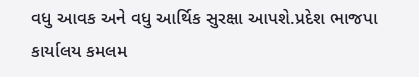વધુ આવક અને વધુ આર્થિક સુરક્ષા આપશે.પ્રદેશ ભાજપા કાર્યાલય કમલમ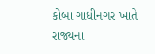કોબા ગાધીનગર ખાતે રાજ્યના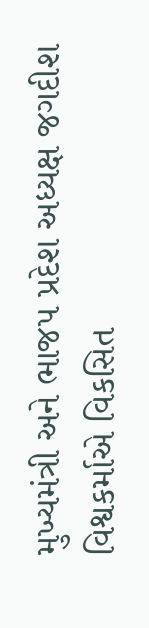મુખ્યમંત્રી અને ભાજપ પ્રદેશ અધ્યક્ષ જગદીશ વિશ્વકર્માએ વિકસિત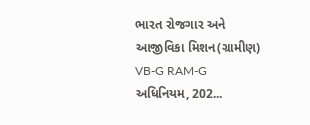ભારત રોજગાર અને આજીવિકા મિશન(ગ્રામીણ) VB-G RAM-G અધિનિયમ, 202...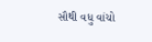સૌથી વધુ વાંચો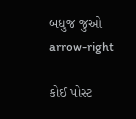બધુજ જુઓ arrow-right

કોઈ પોસ્ટ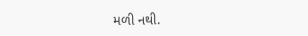મળી નથી.